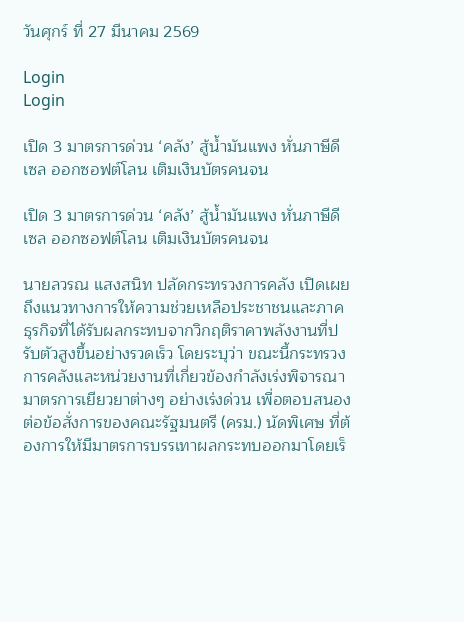วันศุกร์ ที่ 27 มีนาคม 2569

Login
Login

เปิด 3 มาตรการด่วน ‘คลัง’ สู้น้ำมันแพง หั่นภาษีดีเซล ออกซอฟต์โลน เติมเงินบัตรคนจน

เปิด 3 มาตรการด่วน ‘คลัง’ สู้น้ำมันแพง หั่นภาษีดีเซล ออกซอฟต์โลน เติมเงินบัตรคนจน

นายลวรณ แสงสนิท ปลัดกระทรวงการคลัง เปิดเผยถึงแนวทางการให้ความช่วยเหลือประชาชนและภาคธุรกิจที่ได้รับผลกระทบจากวิกฤติราคาพลังงานที่ปรับตัวสูงขึ้นอย่างรวดเร็ว โดยระบุว่า ขณะนี้กระทรวงการคลังและหน่วยงานที่เกี่ยวข้องกำลังเร่งพิจารณามาตรการเยียวยาต่างๆ อย่างเร่งด่วน เพื่อตอบสนองต่อข้อสั่งการของคณะรัฐมนตรี (ครม.) นัดพิเศษ ที่ต้องการให้มีมาตรการบรรเทาผลกระทบออกมาโดยเร็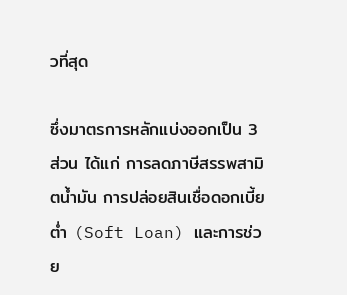วที่สุด

ซึ่งมาตรการหลักแบ่งออกเป็น 3 ส่วน ได้แก่ การลดภาษีสรรพสามิตน้ำมัน การปล่อยสินเชื่อดอกเบี้ยต่ำ (Soft Loan) และการช่วย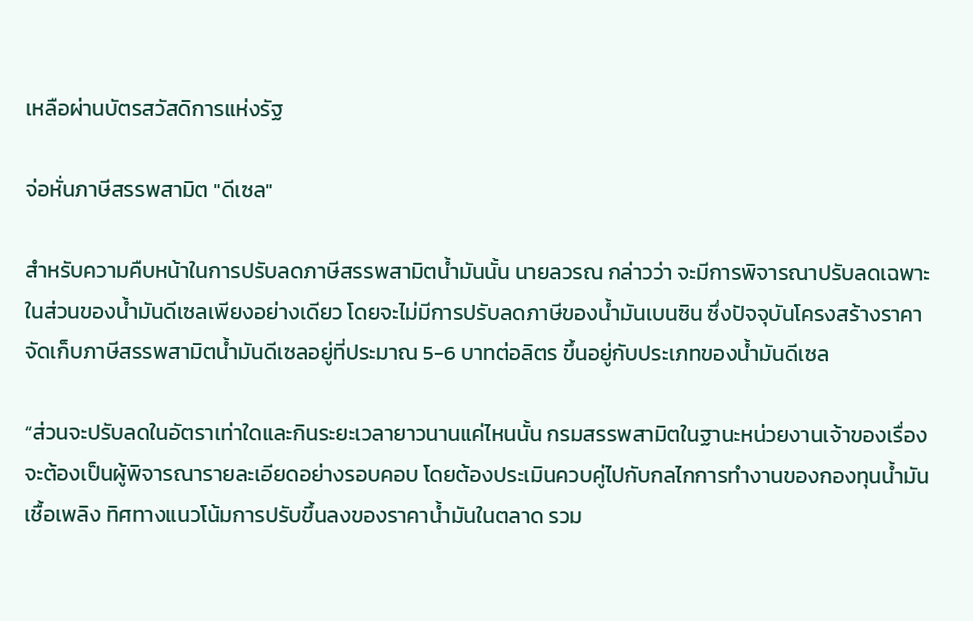เหลือผ่านบัตรสวัสดิการแห่งรัฐ

จ่อหั่นภาษีสรรพสามิต "ดีเซล"

สำหรับความคืบหน้าในการปรับลดภาษีสรรพสามิตน้ำมันนั้น นายลวรณ กล่าวว่า จะมีการพิจารณาปรับลดเฉพาะในส่วนของน้ำมันดีเซลเพียงอย่างเดียว โดยจะไม่มีการปรับลดภาษีของน้ำมันเบนซิน ซึ่งปัจจุบันโครงสร้างราคาจัดเก็บภาษีสรรพสามิตน้ำมันดีเซลอยู่ที่ประมาณ 5-6 บาทต่อลิตร ขึ้นอยู่กับประเภทของน้ำมันดีเซล

“ส่วนจะปรับลดในอัตราเท่าใดและกินระยะเวลายาวนานแค่ไหนนั้น กรมสรรพสามิตในฐานะหน่วยงานเจ้าของเรื่องจะต้องเป็นผู้พิจารณารายละเอียดอย่างรอบคอบ โดยต้องประเมินควบคู่ไปกับกลไกการทำงานของกองทุนน้ำมันเชื้อเพลิง ทิศทางแนวโน้มการปรับขึ้นลงของราคาน้ำมันในตลาด รวม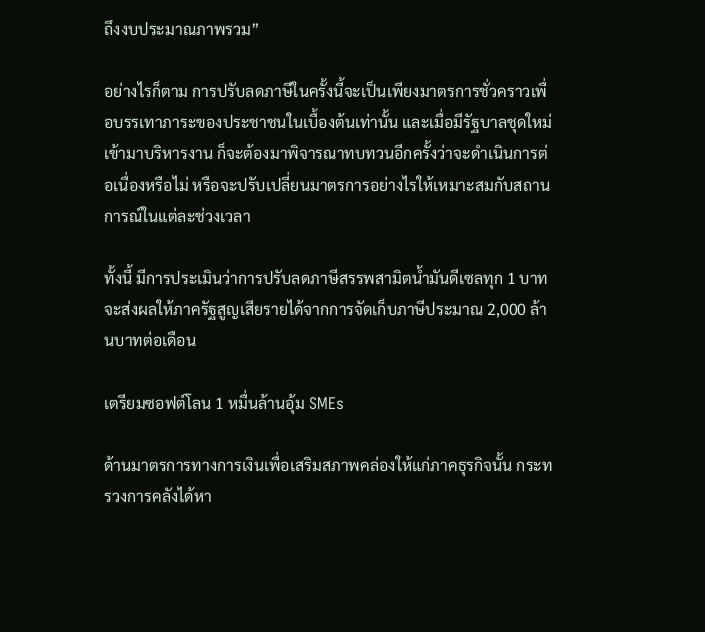ถึงงบประมาณภาพรวม”

อย่างไรก็ตาม การปรับลดภาษีในครั้งนี้จะเป็นเพียงมาตรการชั่วคราวเพื่อบรรเทาภาระของประชาชนในเบื้องต้นเท่านั้น และเมื่อมีรัฐบาลชุดใหม่เข้ามาบริหารงาน ก็จะต้องมาพิจารณาทบทวนอีกครั้งว่าจะดำเนินการต่อเนื่องหรือไม่ หรือจะปรับเปลี่ยนมาตรการอย่างไรให้เหมาะสมกับสถานการณ์ในแต่ละช่วงเวลา

ทั้งนี้ มีการประเมินว่าการปรับลดภาษีสรรพสามิตน้ำมันดีเซลทุก 1 บาท จะส่งผลให้ภาครัฐสูญเสียรายได้จากการจัดเก็บภาษีประมาณ 2,000 ล้านบาทต่อเดือน

เตรียมซอฟต์โลน 1 หมื่นล้านอุ้ม SMEs

ด้านมาตรการทางการเงินเพื่อเสริมสภาพคล่องให้แก่ภาคธุรกิจนั้น กระทรวงการคลังได้หา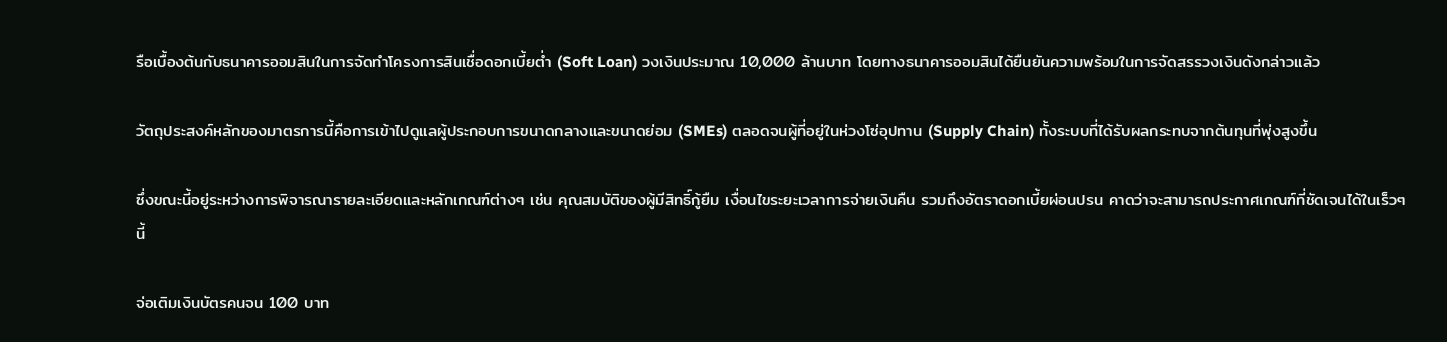รือเบื้องต้นกับธนาคารออมสินในการจัดทำโครงการสินเชื่อดอกเบี้ยต่ำ (Soft Loan) วงเงินประมาณ 10,000 ล้านบาท โดยทางธนาคารออมสินได้ยืนยันความพร้อมในการจัดสรรวงเงินดังกล่าวแล้ว

วัตถุประสงค์หลักของมาตรการนี้คือการเข้าไปดูแลผู้ประกอบการขนาดกลางและขนาดย่อม (SMEs) ตลอดจนผู้ที่อยู่ในห่วงโซ่อุปทาน (Supply Chain) ทั้งระบบที่ได้รับผลกระทบจากต้นทุนที่พุ่งสูงขึ้น

ซึ่งขณะนี้อยู่ระหว่างการพิจารณารายละเอียดและหลักเกณฑ์ต่างๆ เช่น คุณสมบัติของผู้มีสิทธิ์กู้ยืม เงื่อนไขระยะเวลาการจ่ายเงินคืน รวมถึงอัตราดอกเบี้ยผ่อนปรน คาดว่าจะสามารถประกาศเกณฑ์ที่ชัดเจนได้ในเร็วๆ นี้

จ่อเติมเงินบัตรคนจน 100 บาท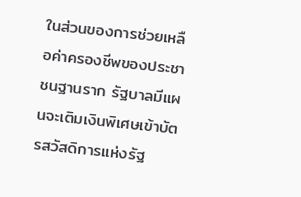ในส่วนของการช่วยเหลือค่าครองชีพของประชาชนฐานราก รัฐบาลมีแผนจะเติมเงินพิเศษเข้าบัตรสวัสดิการแห่งรัฐ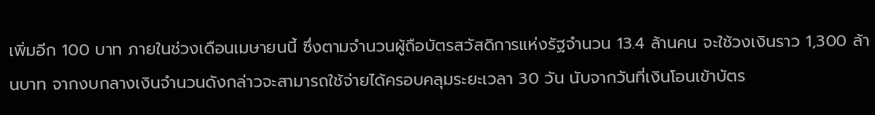เพิ่มอีก 100 บาท ภายในช่วงเดือนเมษายนนี้ ซึ่งตามจำนวนผู้ถือบัตรสวัสดิการแห่งรัฐจำนวน 13.4 ล้านคน จะใช้วงเงินราว 1,300 ล้านบาท จากงบกลางเงินจำนวนดังกล่าวจะสามารถใช้จ่ายได้ครอบคลุมระยะเวลา 30 วัน นับจากวันที่เงินโอนเข้าบัตร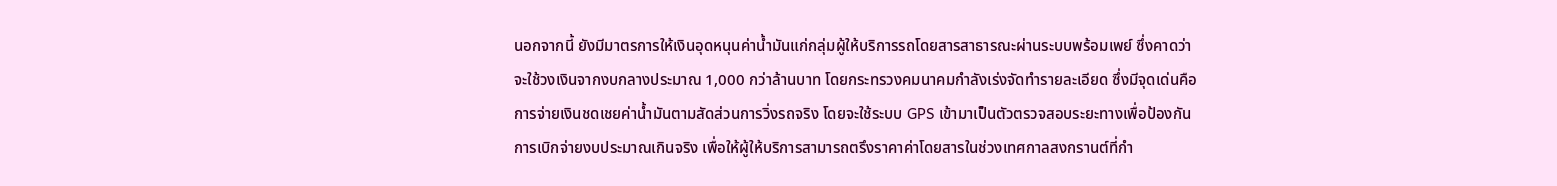นอกจากนี้ ยังมีมาตรการให้เงินอุดหนุนค่าน้ำมันแก่กลุ่มผู้ให้บริการรถโดยสารสาธารณะผ่านระบบพร้อมเพย์ ซึ่งคาดว่าจะใช้วงเงินจากงบกลางประมาณ 1,000 กว่าล้านบาท โดยกระทรวงคมนาคมกำลังเร่งจัดทำรายละเอียด ซึ่งมีจุดเด่นคือการจ่ายเงินชดเชยค่าน้ำมันตามสัดส่วนการวิ่งรถจริง โดยจะใช้ระบบ GPS เข้ามาเป็นตัวตรวจสอบระยะทางเพื่อป้องกันการเบิกจ่ายงบประมาณเกินจริง เพื่อให้ผู้ให้บริการสามารถตรึงราคาค่าโดยสารในช่วงเทศกาลสงกรานต์ที่กำ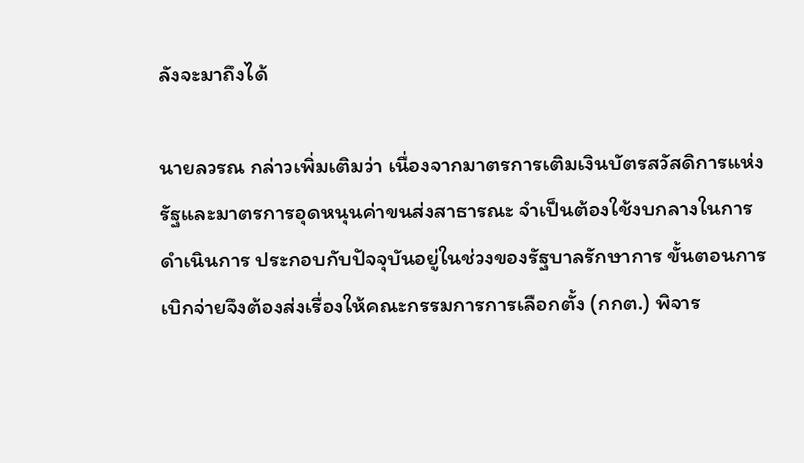ลังจะมาถึงได้

นายลวรณ กล่าวเพิ่มเติมว่า เนื่องจากมาตรการเติมเงินบัตรสวัสดิการแห่งรัฐและมาตรการอุดหนุนค่าขนส่งสาธารณะ จำเป็นต้องใช้งบกลางในการดำเนินการ ประกอบกับปัจจุบันอยู่ในช่วงของรัฐบาลรักษาการ ขั้นตอนการเบิกจ่ายจึงต้องส่งเรื่องให้คณะกรรมการการเลือกตั้ง (กกต.) พิจาร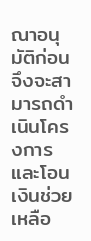ณาอนุมัติก่อน จึงจะสามารถดำเนินโครงการและโอนเงินช่วยเหลือ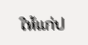ให้แก่ป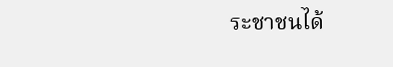ระชาชนได้